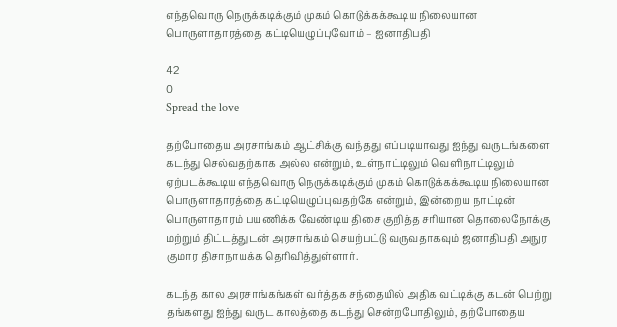எந்தவொரு நெருக்கடிக்கும் முகம் கொடுக்கக்கூடிய நிலையான பொருளாதாரத்தை கட்டியெழுப்புவோம் – ஐனாதிபதி

42
0
Spread the love

தற்போதைய அரசாங்கம் ஆட்சிக்கு வந்தது எப்படியாவது ஐந்து வருடங்களை கடந்து செல்வதற்காக அல்ல என்றும், உள்நாட்டிலும் வெளிநாட்டிலும் ஏற்படக்கூடிய எந்தவொரு நெருக்கடிக்கும் முகம் கொடுக்கக்கூடிய நிலையான பொருளாதாரத்தை கட்டியெழுப்புவதற்கே என்றும், இன்றைய நாட்டின் பொருளாதாரம் பயணிக்க வேண்டிய திசை குறித்த சரியான தொலைநோக்கு மற்றும் திட்டத்துடன் அரசாங்கம் செயற்பட்டு வருவதாகவும் ஜனாதிபதி அநுர குமார திசாநாயக்க தெரிவித்துள்ளார்.

கடந்த கால அரசாங்கங்கள் வர்த்தக சந்தையில் அதிக வட்டிக்கு கடன் பெற்று தங்களது ஐந்து வருட காலத்தை கடந்து சென்றபோதிலும், தற்போதைய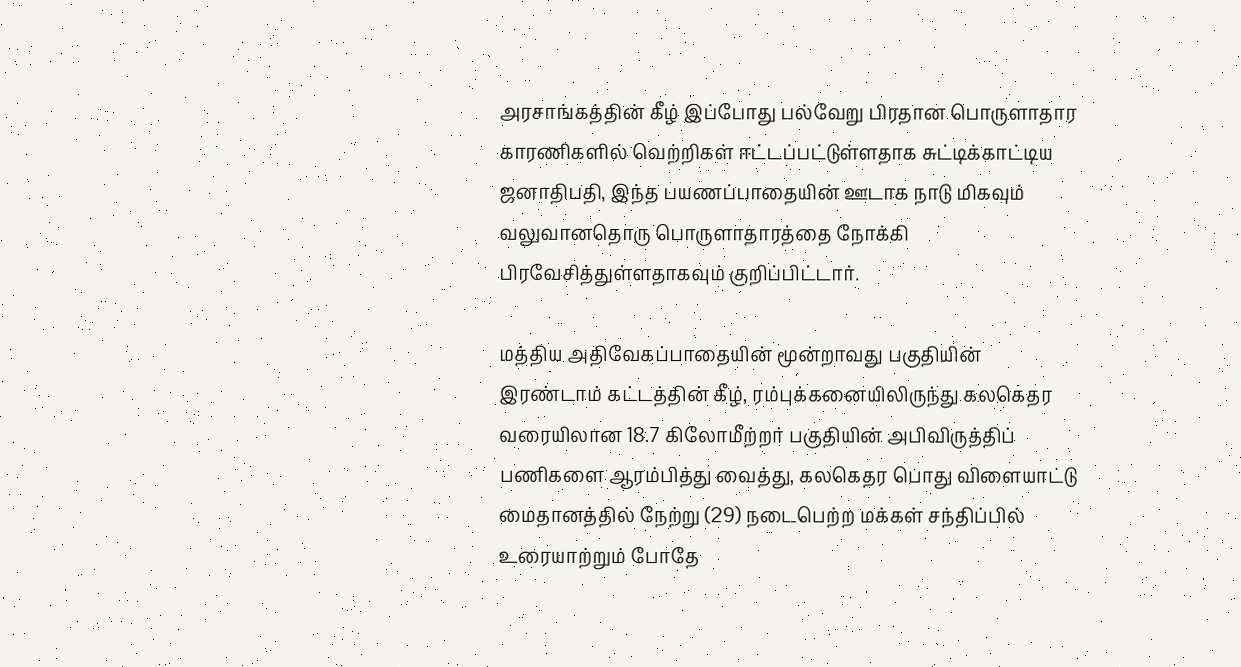அரசாங்கத்தின் கீழ் இப்போது பல்வேறு பிரதான பொருளாதார காரணிகளில் வெற்றிகள் ஈட்டப்பட்டுள்ளதாக சுட்டிக்காட்டிய ஜனாதிபதி, இந்த பயணப்பாதையின் ஊடாக நாடு மிகவும் வலுவானதொரு பொருளாதாரத்தை நோக்கி பிரவேசித்துள்ளதாகவும் குறிப்பிட்டார்.

மத்திய அதிவேகப்பாதையின் மூன்றாவது பகுதியின் இரண்டாம் கட்டத்தின் கீழ், ரம்புக்கனையிலிருந்து கலகெதர வரையிலான 18.7 கிலோமீற்றர் பகுதியின் அபிவிருத்திப் பணிகளை ஆரம்பித்து வைத்து, கலகெதர பொது விளையாட்டு மைதானத்தில் நேற்று (29) நடைபெற்ற மக்கள் சந்திப்பில் உரையாற்றும் போதே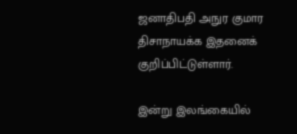ஜனாதிபதி அநுர குமார திசாநாயக்க இதனைக் குறிப்பிட்டுள்ளார்.

இன்று இலங்கையில்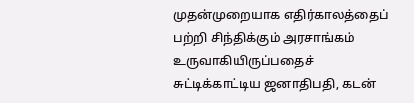முதன்முறையாக எதிர்காலத்தைப் பற்றி சிந்திக்கும் அரசாங்கம் உருவாகியிருப்பதைச் சுட்டிக்காட்டிய ஜனாதிபதி, கடன்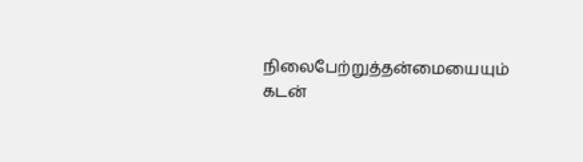நிலைபேற்றுத்தன்மையையும் கடன்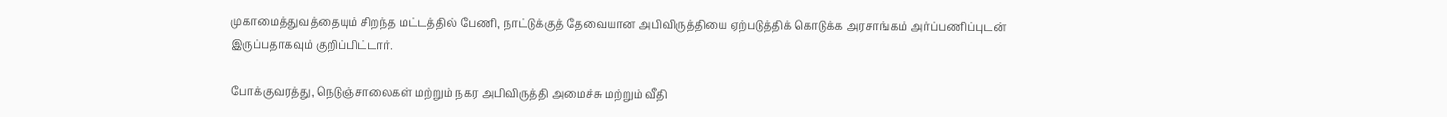முகாமைத்துவத்தையும் சிறந்த மட்டத்தில் பேணி, நாட்டுக்குத் தேவையான அபிவிருத்தியை ஏற்படுத்திக் கொடுக்க அரசாங்கம் அர்ப்பணிப்புடன் இருப்பதாகவும் குறிப்பிட்டார்.

போக்குவரத்து, நெடுஞ்சாலைகள் மற்றும் நகர அபிவிருத்தி அமைச்சு மற்றும் வீதி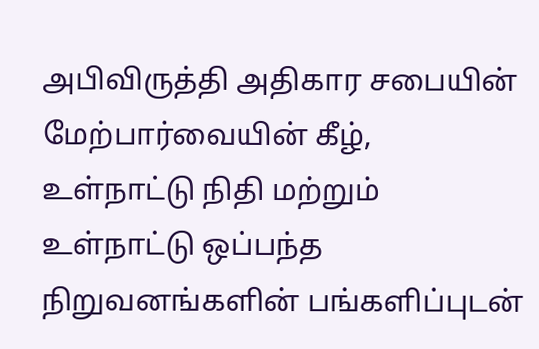அபிவிருத்தி அதிகார சபையின் மேற்பார்வையின் கீழ், உள்நாட்டு நிதி மற்றும் உள்நாட்டு ஒப்பந்த நிறுவனங்களின் பங்களிப்புடன்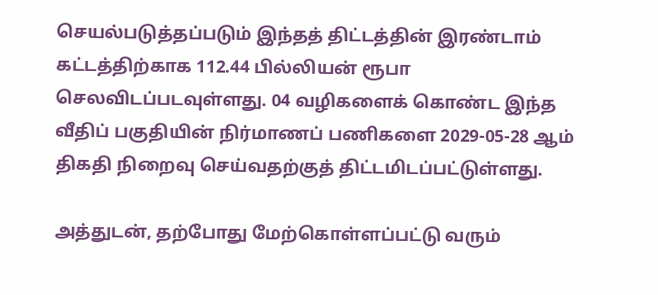செயல்படுத்தப்படும் இந்தத் திட்டத்தின் இரண்டாம் கட்டத்திற்காக 112.44 பில்லியன் ரூபா செலவிடப்படவுள்ளது. 04 வழிகளைக் கொண்ட இந்த வீதிப் பகுதியின் நிர்மாணப் பணிகளை 2029-05-28 ஆம் திகதி நிறைவு செய்வதற்குத் திட்டமிடப்பட்டுள்ளது.

அத்துடன், தற்போது மேற்கொள்ளப்பட்டு வரும்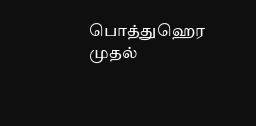பொத்துஹெர முதல்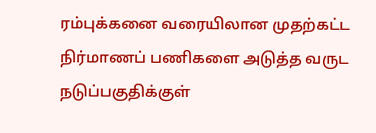ரம்புக்கனை வரையிலான முதற்கட்ட நிர்மாணப் பணிகளை அடுத்த வருட நடுப்பகுதிக்குள்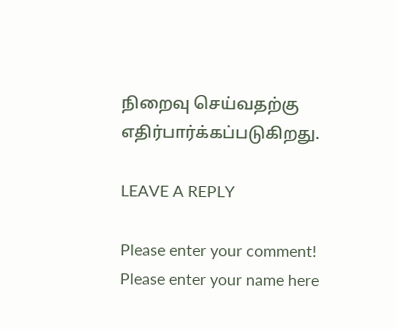நிறைவு செய்வதற்கு எதிர்பார்க்கப்படுகிறது.

LEAVE A REPLY

Please enter your comment!
Please enter your name here